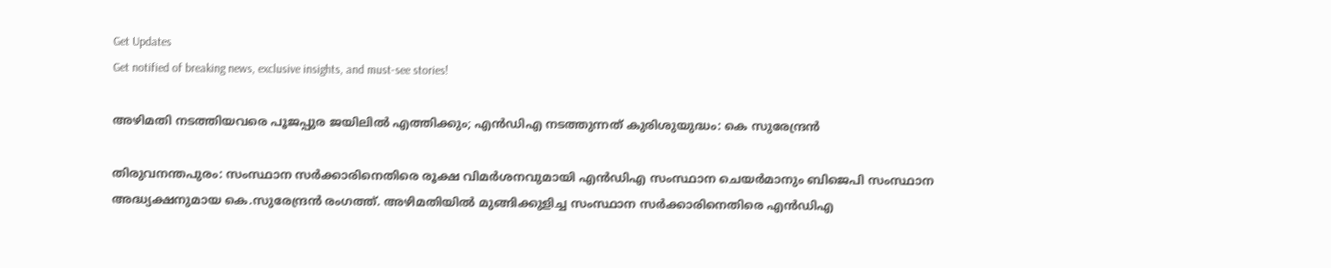Get Updates
Get notified of breaking news, exclusive insights, and must-see stories!

അഴിമതി നടത്തിയവരെ പൂജപ്പുര ജയിലില്‍ എത്തിക്കും; എന്‍ഡിഎ നടത്തുന്നത് കുരിശുയുദ്ധം: കെ സുരേന്ദ്രന്‍

തിരുവനന്തപുരം: സംസ്ഥാന സര്‍ക്കാരിനെതിരെ രൂക്ഷ വിമര്‍ശനവുമായി എന്‍ഡിഎ സംസ്ഥാന ചെയര്‍മാനും ബിജെപി സംസ്ഥാന അദ്ധ്യക്ഷനുമായ കെ.സുരേന്ദ്രന്‍ രംഗത്ത്. അഴിമതിയില്‍ മുങ്ങിക്കുളിച്ച സംസ്ഥാന സര്‍ക്കാരിനെതിരെ എന്‍ഡിഎ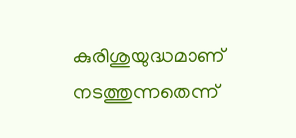കുരിശുയുദ്ധമാണ് നടത്തുന്നതെന്ന്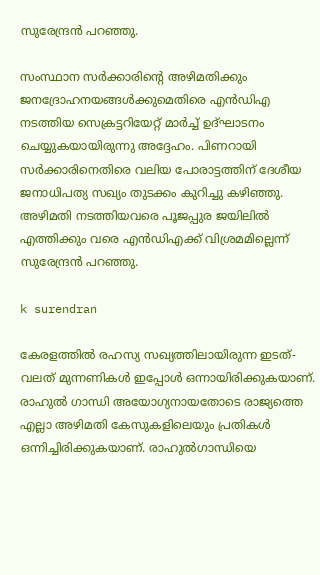സുരേന്ദ്രന്‍ പറഞ്ഞു.

സംസ്ഥാന സര്‍ക്കാരിന്റെ അഴിമതിക്കും ജനദ്രോഹനയങ്ങള്‍ക്കുമെതിരെ എന്‍ഡിഎ നടത്തിയ സെക്രട്ടറിയേറ്റ് മാര്‍ച്ച് ഉദ്ഘാടനം ചെയ്യുകയായിരുന്നു അദ്ദേഹം. പിണറായി സര്‍ക്കാരിനെതിരെ വലിയ പോരാട്ടത്തിന് ദേശീയ ജനാധിപത്യ സഖ്യം തുടക്കം കുറിച്ചു കഴിഞ്ഞു. അഴിമതി നടത്തിയവരെ പൂജപ്പുര ജയിലില്‍ എത്തിക്കും വരെ എന്‍ഡിഎക്ക് വിശ്രമമില്ലെന്ന് സുരേന്ദ്രന്‍ പറഞ്ഞു.

k surendran

കേരളത്തില്‍ രഹസ്യ സഖ്യത്തിലായിരുന്ന ഇടത്-വലത് മുന്നണികള്‍ ഇപ്പോള്‍ ഒന്നായിരിക്കുകയാണ്. രാഹുല്‍ ഗാന്ധി അയോഗ്യനായതോടെ രാജ്യത്തെ എല്ലാ അഴിമതി കേസുകളിലെയും പ്രതികള്‍ ഒന്നിച്ചിരിക്കുകയാണ്. രാഹുല്‍ഗാന്ധിയെ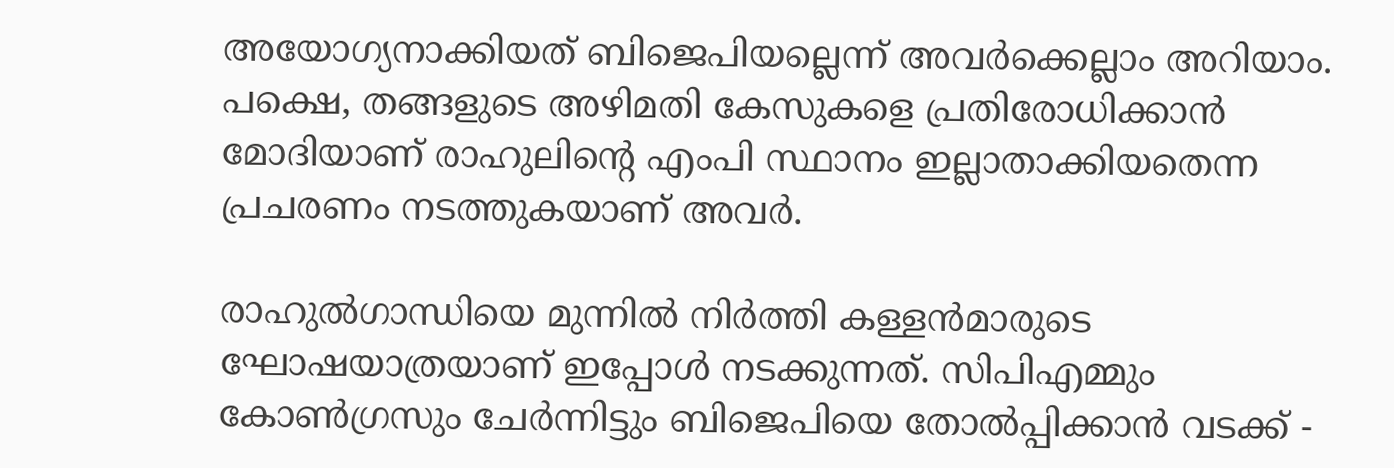അയോഗ്യനാക്കിയത് ബിജെപിയല്ലെന്ന് അവര്‍ക്കെല്ലാം അറിയാം. പക്ഷെ, തങ്ങളുടെ അഴിമതി കേസുകളെ പ്രതിരോധിക്കാന്‍ മോദിയാണ് രാഹുലിന്റെ എംപി സ്ഥാനം ഇല്ലാതാക്കിയതെന്ന പ്രചരണം നടത്തുകയാണ് അവര്‍.

രാഹുല്‍ഗാന്ധിയെ മുന്നില്‍ നിര്‍ത്തി കള്ളന്‍മാരുടെ ഘോഷയാത്രയാണ് ഇപ്പോള്‍ നടക്കുന്നത്. സിപിഎമ്മും കോണ്‍ഗ്രസും ചേര്‍ന്നിട്ടും ബിജെപിയെ തോല്‍പ്പിക്കാന്‍ വടക്ക് -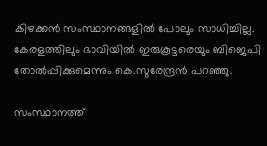കിഴക്കന്‍ സംസ്ഥാനങ്ങളില്‍ പോലും സാധിച്ചില്ല. കേരളത്തിലും ഭാവിയില്‍ ഇരുകൂട്ടരെയും ബിജെപി തോല്‍പ്പിക്കുമെന്നും കെ.സുരേന്ദ്രന്‍ പറഞ്ഞു.

സംസ്ഥാനത്ത്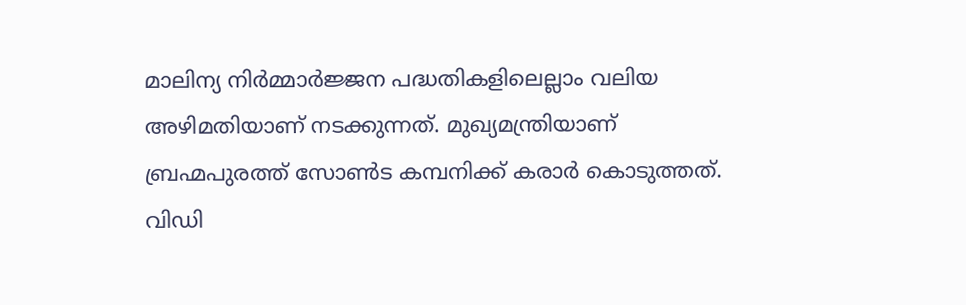മാലിന്യ നിര്‍മ്മാര്‍ജ്ജന പദ്ധതികളിലെല്ലാം വലിയ അഴിമതിയാണ് നടക്കുന്നത്. മുഖ്യമന്ത്രിയാണ് ബ്രഹ്മപുരത്ത് സോണ്‍ട കമ്പനിക്ക് കരാര്‍ കൊടുത്തത്. വിഡി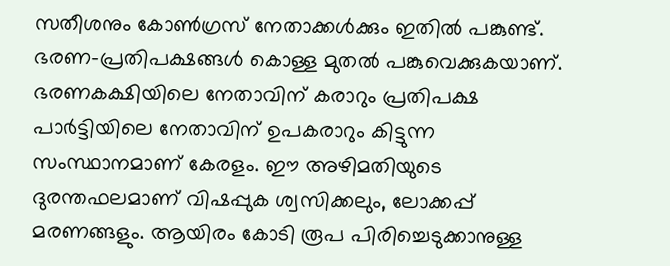സതീശനും കോണ്‍ഗ്രസ് നേതാക്കള്‍ക്കും ഇതില്‍ പങ്കുണ്ട്. ഭരണ-പ്രതിപക്ഷങ്ങള്‍ കൊള്ള മുതല്‍ പങ്കുവെക്കുകയാണ്. ഭരണകക്ഷിയിലെ നേതാവിന് കരാറും പ്രതിപക്ഷ പാര്‍ട്ടിയിലെ നേതാവിന് ഉപകരാറും കിട്ടുന്ന സംസ്ഥാനമാണ് കേരളം. ഈ അഴിമതിയുടെ ദുരന്തഫലമാണ് വിഷപ്പുക ശ്വസിക്കലും, ലോക്കപ്പ് മരണങ്ങളും. ആയിരം കോടി രൂപ പിരിച്ചെടുക്കാനുള്ള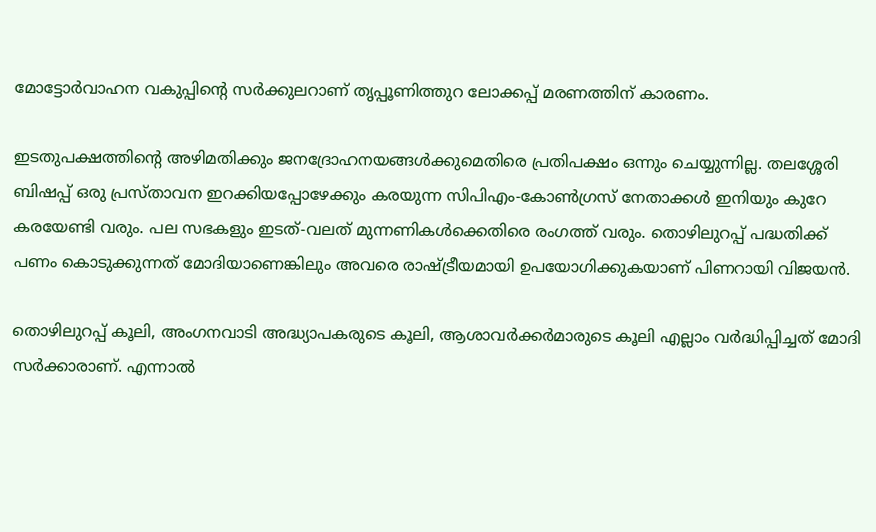മോട്ടോര്‍വാഹന വകുപ്പിന്റെ സര്‍ക്കുലറാണ് തൃപ്പൂണിത്തുറ ലോക്കപ്പ് മരണത്തിന് കാരണം.

ഇടതുപക്ഷത്തിന്റെ അഴിമതിക്കും ജനദ്രോഹനയങ്ങള്‍ക്കുമെതിരെ പ്രതിപക്ഷം ഒന്നും ചെയ്യുന്നില്ല. തലശ്ശേരി ബിഷപ്പ് ഒരു പ്രസ്താവന ഇറക്കിയപ്പോഴേക്കും കരയുന്ന സിപിഎം-കോണ്‍ഗ്രസ് നേതാക്കള്‍ ഇനിയും കുറേ കരയേണ്ടി വരും. പല സഭകളും ഇടത്-വലത് മുന്നണികള്‍ക്കെതിരെ രംഗത്ത് വരും. തൊഴിലുറപ്പ് പദ്ധതിക്ക് പണം കൊടുക്കുന്നത് മോദിയാണെങ്കിലും അവരെ രാഷ്ട്രീയമായി ഉപയോഗിക്കുകയാണ് പിണറായി വിജയന്‍.

തൊഴിലുറപ്പ് കൂലി, അംഗനവാടി അദ്ധ്യാപകരുടെ കൂലി, ആശാവര്‍ക്കര്‍മാരുടെ കൂലി എല്ലാം വര്‍ദ്ധിപ്പിച്ചത് മോദി സര്‍ക്കാരാണ്. എന്നാല്‍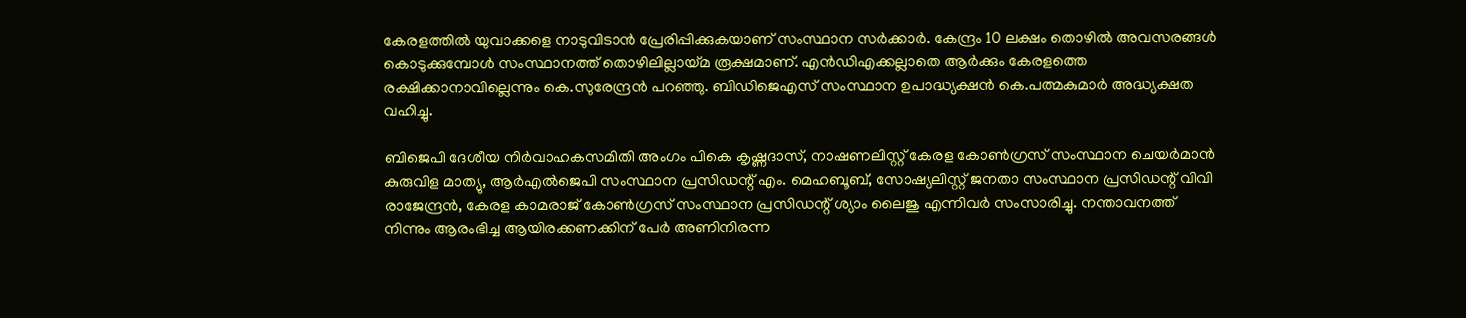കേരളത്തില്‍ യുവാക്കളെ നാടുവിടാന്‍ പ്രേരിപ്പിക്കുകയാണ് സംസ്ഥാന സര്‍ക്കാര്‍. കേന്ദ്രം 10 ലക്ഷം തൊഴില്‍ അവസരങ്ങള്‍ കൊടുക്കുമ്പോള്‍ സംസ്ഥാനത്ത് തൊഴിലില്ലായ്മ രൂക്ഷമാണ്. എന്‍ഡിഎക്കല്ലാതെ ആര്‍ക്കും കേരളത്തെ രക്ഷിക്കാനാവില്ലെന്നും കെ.സുരേന്ദ്രന്‍ പറഞ്ഞു. ബിഡിജെഎസ് സംസ്ഥാന ഉപാദ്ധ്യക്ഷന്‍ കെ.പത്മകുമാര്‍ അദ്ധ്യക്ഷത വഹിച്ചു.

ബിജെപി ദേശീയ നിര്‍വാഹകസമിതി അംഗം പികെ കൃഷ്ണദാസ്, നാഷണലിസ്റ്റ് കേരള കോണ്‍ഗ്രസ് സംസ്ഥാന ചെയര്‍മാന്‍ കുരുവിള മാത്യു, ആര്‍എല്‍ജെപി സംസ്ഥാന പ്രസിഡന്റ് എം. മെഹബൂബ്, സോഷ്യലിസ്റ്റ് ജനതാ സംസ്ഥാന പ്രസിഡന്റ് വിവി രാജേന്ദ്രന്‍, കേരള കാമരാജ് കോണ്‍ഗ്രസ് സംസ്ഥാന പ്രസിഡന്റ് ശ്യാം ലൈജു എന്നിവര്‍ സംസാരിച്ചു. നന്താവനത്ത് നിന്നും ആരംഭിച്ച ആയിരക്കണക്കിന് പേര്‍ അണിനിരന്ന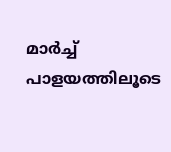മാര്‍ച്ച് പാളയത്തിലൂടെ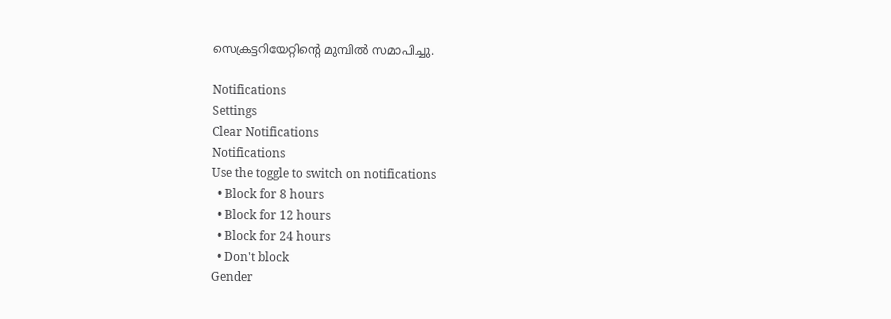സെക്രട്ടറിയേറ്റിന്റെ മുമ്പില്‍ സമാപിച്ചു.

Notifications
Settings
Clear Notifications
Notifications
Use the toggle to switch on notifications
  • Block for 8 hours
  • Block for 12 hours
  • Block for 24 hours
  • Don't block
Gender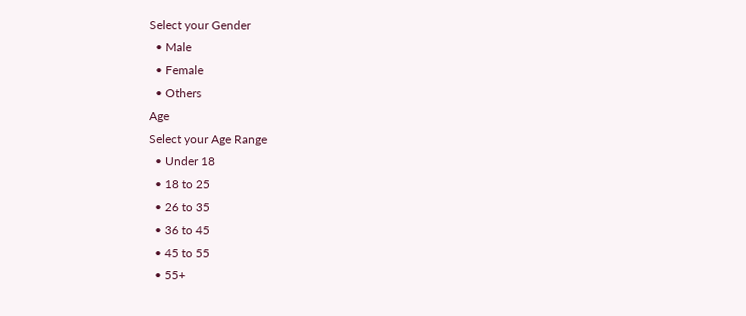Select your Gender
  • Male
  • Female
  • Others
Age
Select your Age Range
  • Under 18
  • 18 to 25
  • 26 to 35
  • 36 to 45
  • 45 to 55
  • 55+